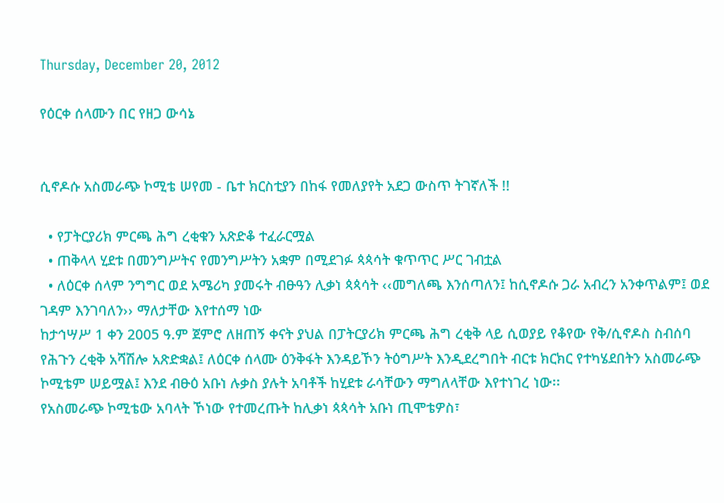Thursday, December 20, 2012

የዕርቀ ሰላሙን በር የዘጋ ውሳኔ


ሲኖዶሱ አስመራጭ ኮሚቴ ሠየመ - ቤተ ክርስቲያን በከፋ የመለያየት አደጋ ውስጥ ትገኛለች !!

  • የፓትርያሪክ ምርጫ ሕግ ረቂቁን አጽድቆ ተፈራርሟል
  • ጠቅላላ ሂደቱ በመንግሥትና የመንግሥትን አቋም በሚደገፉ ጳጳሳት ቁጥጥር ሥር ገብቷል
  • ለዕርቀ ሰላም ንግግር ወደ አሜሪካ ያመሩት ብፁዓን ሊቃነ ጳጳሳት ‹‹መግለጫ እንሰጣለን፤ ከሲኖዶሱ ጋራ አብረን አንቀጥልም፤ ወደ ገዳም እንገባለን›› ማለታቸው እየተሰማ ነው
ከታኅሣሥ 1 ቀን 2005 ዓ.ም ጀምሮ ለዘጠኝ ቀናት ያህል በፓትርያሪክ ምርጫ ሕግ ረቂቅ ላይ ሲወያይ የቆየው የቅ/ሲኖዶስ ስብሰባ የሕጉን ረቂቅ አሻሽሎ አጽድቋል፤ ለዕርቀ ሰላሙ ዕንቅፋት እንዳይኾን ትዕግሥት እንዲደረግበት ብርቱ ክርክር የተካሄደበትን አስመራጭ ኮሚቴም ሠይሟል፤ እንደ ብፁዕ አቡነ ሉቃስ ያሉት አባቶች ከሂደቱ ራሳቸውን ማግለላቸው እየተነገረ ነው፡፡
የአስመራጭ ኮሚቴው አባላት ኾነው የተመረጡት ከሊቃነ ጳጳሳት አቡነ ጢሞቴዎስ፣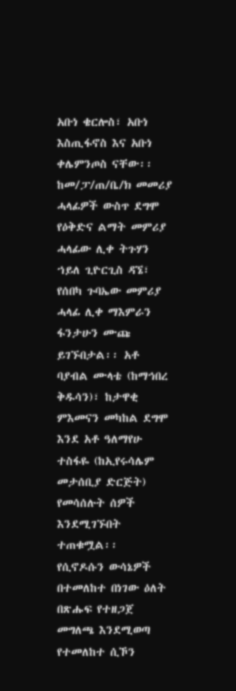አቡነ ቄርሎስ፣ አቡነ እስጢፋኖስ እና አቡነ ቀሌምንጦስ ናቸው፡፡ ከመ/ፓ/ጠ/ቤ/ክ መመሪያ ሓላፊዎች ውስጥ ደግሞ የዕቅድና ልማት መምሪያ ሓላፊው ሊቀ ትጉሃን ኀይለ ጊዮርጊስ ዳኜ፣ የሰበካ ጉባኤው መምሪያ ሓላፊ ሊቀ ማእምራን ፋንታሁን ሙጩ ይገኙበታል፡፡ አቶ ባያብል ሙላቴ (ከማኅበረ ቅዱሳን)፣ ከታዋቂ ምእመናን መካከል ደግሞ እንደ አቶ ዓለማየሁ ተስፋዬ (ከኢየሩሳሌም መታሰቢያ ድርጅት) የመሳሰሉት ሰዎች እንደሚገኙበት ተጠቁሟል፡፡
የሲኖዶሱን ውሳኔዎች በተመለከተ በነገው ዕለት በጽሑፍ የተዘጋጀ መግለጫ እንደሚወጣ የተመለከተ ሲኾን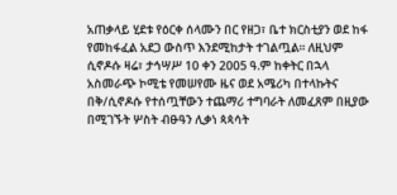አጠቃላይ ሂደቱ የዕርቀ ሰላሙን በር የዘጋ፣ ቤተ ክርስቲያን ወደ ከፋ የመከፋፈል አደጋ ውስጥ እንደሚከታት ተገልጧል፡፡ ለዚህም ሲኖዶሱ ዛሬ፣ ታኅሣሥ 10 ቀን 2005 ዓ.ም ከቀትር በኋላ አስመራጭ ኮሚቴ የመሠየሙ ዜና ወደ አሜሪካ በተላኩትና በቅ/ሲኖዶሱ የተሰጧቸውን ተጨማሪ ተግባራት ለመፈጸም በዚያው በሚገኙት ሦስት ብፁዓን ሊቃነ ጳጳሳት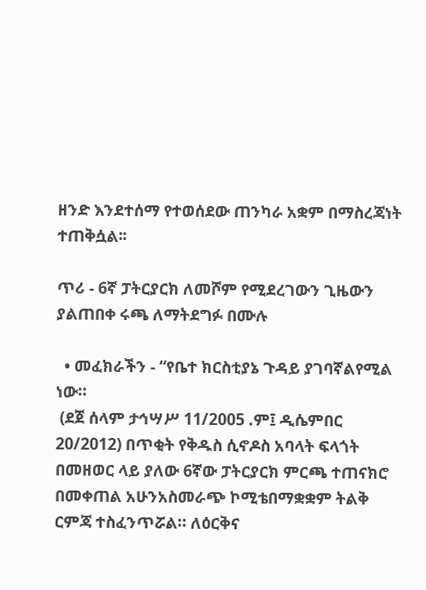ዘንድ እንደተሰማ የተወሰደው ጠንካራ አቋም በማስረጃነት ተጠቅሷል፡፡

ጥሪ - 6ኛ ፓትርያርክ ለመሾም የሚደረገውን ጊዜውን ያልጠበቀ ሩጫ ለማትደግፉ በሙሉ

  • መፈክራችን - “የቤተ ክርስቲያኔ ጉዳይ ያገባኛልየሚል ነው።
 (ደጀ ሰላም ታኅሣሥ 11/2005 .ም፤ ዲሴምበር 20/2012) በጥቂት የቅዱስ ሲኖዶስ አባላት ፍላጎት በመዘወር ላይ ያለው 6ኛው ፓትርያርክ ምርጫ ተጠናክሮ በመቀጠል አሁንአስመራጭ ኮሚቴበማቋቋም ትልቅ ርምጃ ተስፈንጥሯል። ለዕርቅና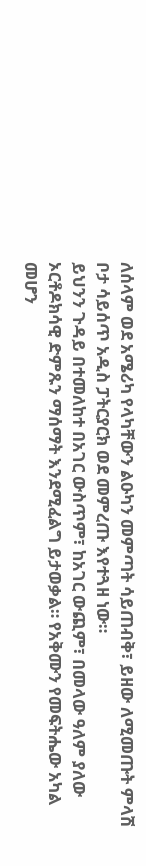ለሰላም ወደ አሜሪካ የላካቸውን ልዑካን መምጣት ሳይጠብቅ፣ ይዘው ለሚመጡት ምላሽ ቦታ ሳይሰጥ አዲስ ፓትርያርክ ወደ መምረጡ እየተጓዘ ነው።
ይህንን ጉዳይ በተመለከተ በአገር ውስጥም፣ ከአገር ውጪም፣ በመላው ዓለም ያለው ኦርቶዶክሳዊ ድምጹን ማሰማት እንደሚፈልግ ይታወቃል። የአቅሙን የመፍትሔው አካል መሆን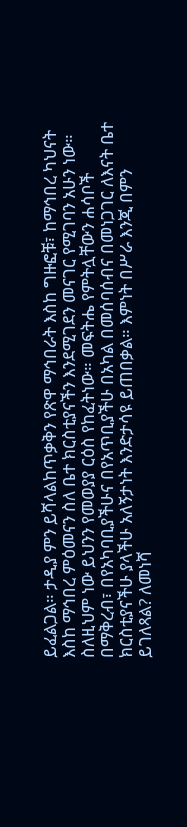ይፈልጋል። ታዲያ ምን ይሻላልከጥቃቅን የጽዋ ማኅበራት እስከ ግዙፎቹ፣ ከማኅበረ ካህናት እስከ ማኅበረ ምዕመናን ስለ ቤተ ክርስቲያናችን እንደሚገደን መናገር የሚገባን አሁን ነው። ስለዚህም ነው ይህንን የመወያያ ርዕስ የከፈትነው። መፍትሔ የምትሏቸውን ሐሳቦች በማቅረብ፣ በየአካባቢያችሁና በየአጥቢያችሁ በአካል በመሰባሰብና በመነጋገር ለእናት ቤተ ክርስቲያናችሁ ያላችሁ አለኝታነት እንድታሳዩ ይጠበቃል። እምነት በሥራ እንጂ በምን ይገለጻል? ለመነሻ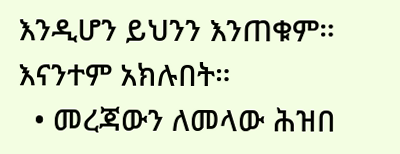እንዲሆን ይህንን እንጠቁም። እናንተም አክሉበት።
  • መረጃውን ለመላው ሕዝበ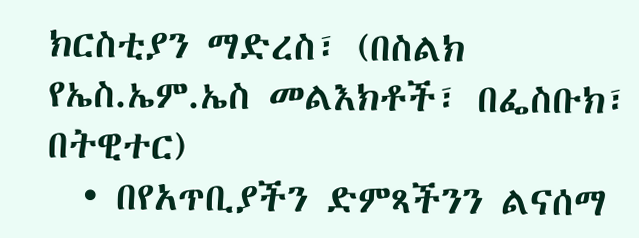ክርስቲያን ማድረስ፣ (በስልክ የኤስ.ኤም.ኤስ መልእክቶች፣ በፌስቡክ፣ በትዊተር)
  • በየአጥቢያችን ድምጻችንን ልናሰማ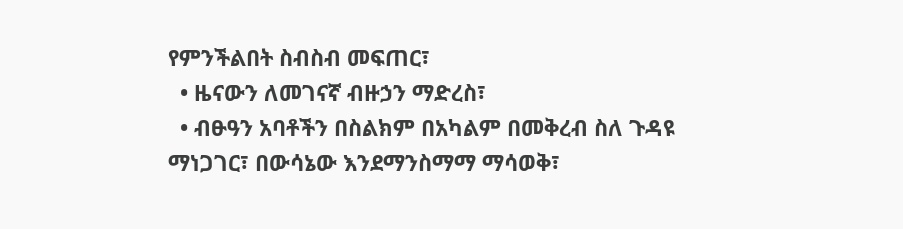የምንችልበት ስብስብ መፍጠር፣
  • ዜናውን ለመገናኛ ብዙኃን ማድረስ፣
  • ብፁዓን አባቶችን በስልክም በአካልም በመቅረብ ስለ ጉዳዩ ማነጋገር፣ በውሳኔው እንደማንስማማ ማሳወቅ፣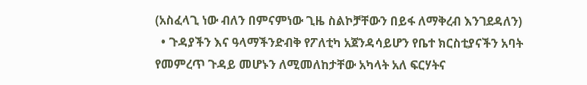(አስፈላጊ ነው ብለን በምናምነው ጊዜ ስልኮቻቸውን በይፋ ለማቅረብ እንገደዳለን)
  • ጉዳያችን እና ዓላማችንድብቅ የፖለቲካ አጀንዳሳይሆን የቤተ ክርስቲያናችን አባት የመምረጥ ጉዳይ መሆኑን ለሚመለከታቸው አካላት አለ ፍርሃትና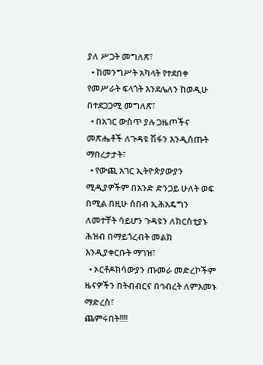ያለ ሥጋት መግለጽ፣
  • ከመንግሥት አካላት የተደበቀ የመሥራት ፍላጎት እንደሌለን ከወዲሁ በተደጋጋሚ መግለጽ፣
  • በአገር ውስጥ ያሉ ጋዜጦችና መጽሔቶች ለጉዳዩ ሽፋን እንዲሰጡት ማበረታታት፣
  • የውጪ አገር ኢትዮጵያውያን ሚዲያዎችም በአንድ ድንጋይ ሁለት ወፍ በሚል በዚሁ ሰበብ ኢሕአዴግን ለመተቸት ሳይሆን ጉዳዩን ለክርስቲያኑ ሕዝብ በማይጎረብት መልክ እንዲያቀርቡት ማገዝ፣
  • ኦርቶዶክሳውያን ጡመራ መድረኮችም ዜናዎችን በትብብርና በኅብረት ለምእመኑ ማድረስ፣
ጨምሩበት!!!!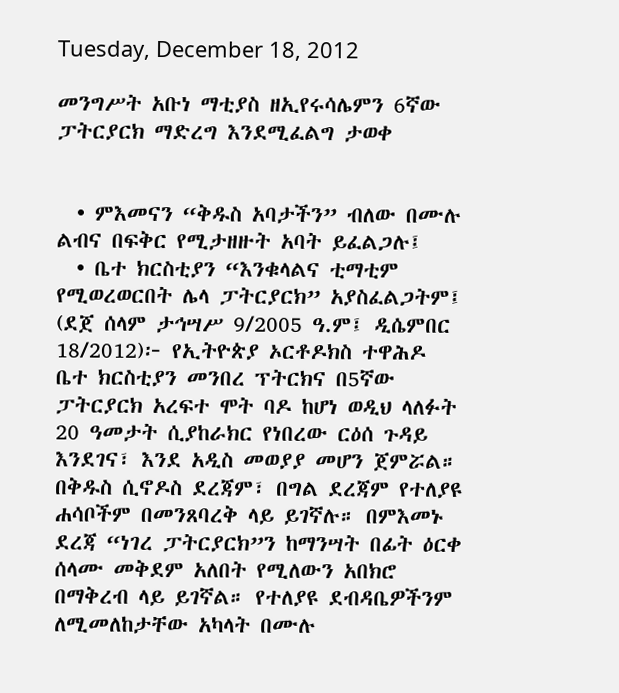Tuesday, December 18, 2012

መንግሥት አቡነ ማቲያስ ዘኢየሩሳሌምን 6ኛው ፓትርያርክ ማድረግ እንደሚፈልግ ታወቀ


  • ምእመናን “ቅዱስ አባታችን” ብለው በሙሉ ልብና በፍቅር የሚታዘዙት አባት ይፈልጋሉ፤
  • ቤተ ክርስቲያን “እንቁላልና ቲማቲም የሚወረወርበት ሌላ ፓትርያርክ” አያስፈልጋትም፤
(ደጀ ሰላም ታኅሣሥ 9/2005 ዓ.ም፤ ዲሴምበር 18/2012)፦ የኢትዮጵያ ኦርቶዶክስ ተዋሕዶ ቤተ ክርስቲያን መንበረ ፕትርክና በ5ኛው ፓትርያርክ አረፍተ ሞት ባዶ ከሆነ ወዲህ ላለፉት 20 ዓመታት ሲያከራክር የነበረው ርዕሰ ጉዳይ እንደገና፣ እንደ አዲስ መወያያ መሆን ጀምሯል። በቅዱስ ሲኖዶስ ደረጃም፣ በግል ደረጃም የተለያዩ ሐሳቦችም በመንጸባረቅ ላይ ይገኛሉ። በምእመኑ ደረጃ “ነገረ ፓትርያርክ”ን ከማንሣት በፊት ዕርቀ ሰላሙ መቅደም አለበት የሚለውን አበክሮ በማቅረብ ላይ ይገኛል። የተለያዩ ደብዳቤዎችንም ለሚመለከታቸው አካላት በሙሉ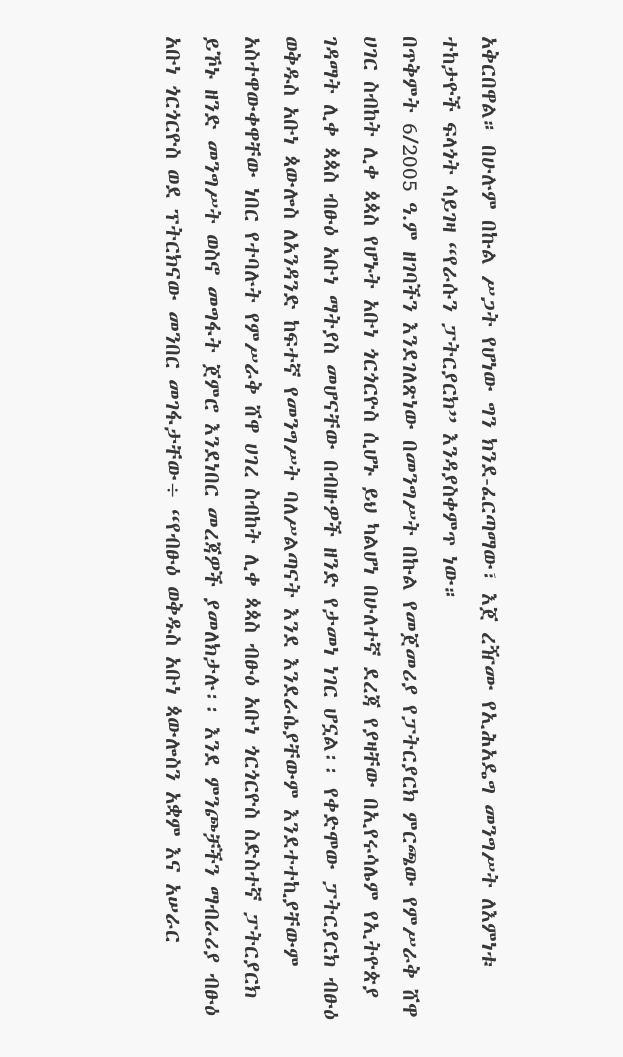አቅርበዋል። በሁሉም በኩል ሥጋት የሆነው ግን ክንደ-ፈርጣማው፣ እጀ ረዥሙ የኢሕአዴግ መንግሥት ለእምነቱ ተከታዮች ፍላጎት ሳይገዛ “የራሱን ፓትርያርክ” እንዳያስቀምጥ ነው።
በጥቅምት 6/2005 ዓ.ም ዘገባችን እንደገለጽነው በመንግሥት በኩል የመጀመሪያ የፓትርያርክ ምርጫው የምሥራቅ ሸዋ ሀገር ስብከት ሊቀ ጳጳስ የሆኑት አቡነ ጎርጎርዮስ ሲሆኑ ይህ ካልሆነ በሁለተኛ ደረጃ የያዛቸው በኢየሩሳሌም የኢትዮጵያ ገዳማት ሊቀ ጳጳስ ብፁዕ አቡነ ማትያስ መሆናቸው በብዙዎች ዘንድ የታመነ ነገር ሆኗል፡፡ የቀድሞው ፓትርያርክ ብፁዕ ወቅዱስ አቡነ ጳውሎስ ለአንዳንድ ከፍተኛ የመንግሥት ባለሥልጣናት እንደ እንደራሴያቸውም እንደተተኪያቸውም አስተዋውቀዋቸው ነበር የተባሉት የምሥራቅ ሸዋ ሀገረ ስብከት ሊቀ ጳጳስ ብፁዕ አቡነ ጎርጎርዮስ ስድስተኛ ፓትርያርክ ይኾኑ ዘንድ መንግሥት ወስኖ መግፋት ጀምሮ እንደነበር መረጃዎች ያመለክታሉ፡፡ እንደ ምንጮቻችን ማብራሪያ ብፁዕ አቡነ ጎርጎርዮስ ወደ ፕትርክናው መንበር መገፋታቸው÷ “የብፁዕ ወቅዱስ አቡነ ጳውሎስን አቋም እና አሠራር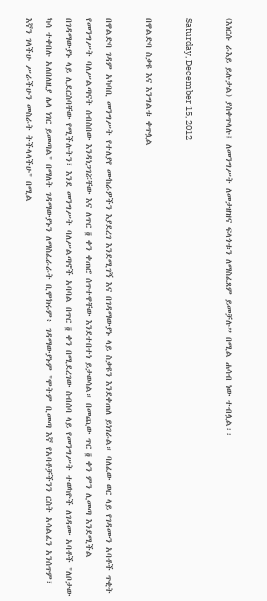(እነርሱ ራእይ ይሉታል) ያስቀጥላሉ፤ ለመንግሥት ለመታዘዝና ፍላጎቱን ለማስፈጸም ይመቻሉ” በሚል ሐሳብ ነው ተብሏል፡፡

Saturday, December 15, 2012

በዋልድባ ስቃዩ እና እንግልቱ ቀጥሏል

በዋልድባ ገዳም አካባቢ መንግሥት የተለያየ ሙከራዎችን እያደረገ እንደሚገኝ እና በገዳማውያኑ ላይ ስቃዩን እንደቀጠለ ይነገራል። ባለፈው ወር ላይ የገዳሙን አባቶች ጥቂት የመንግሥት ባለሥልጣናት ሰብስበው እንዳነጋገሯቸው እና ለጥር ፬ ቀን ቀጠሮ ሰጥተዋቸው እንደተበተነ ይታወሳል። በመጪው ጥር ፬ ቀን ምን ሊመጣ እንደሚችል በገዳማውያኑ ላይ ሊደርስባቸው የሚችሉትን፣ እንደ መንግሥት ባለሥልጣኖች አባባል በጥር ፬ ቀን በሚደረገው ስብሰባ ላይ የመንግሥት ተወካዮች ለገዳሙ አባቶች "ለቦታው ካሳ ተቀበሉ አለበለዚያ ሌላ ነገር ይመጣል" በማለት ገዳማውያኑን ለማስፈራራት ቢሞክሩም፥ ገዳማውያኑም "ሞትም ቢመጣ እኛ የአባቶቻችንን ርስት አሳልፈን አንሰጥም፣ እኛን ገላችሁ ሥራችሁን መስራት ትችላላችሁ" በሚል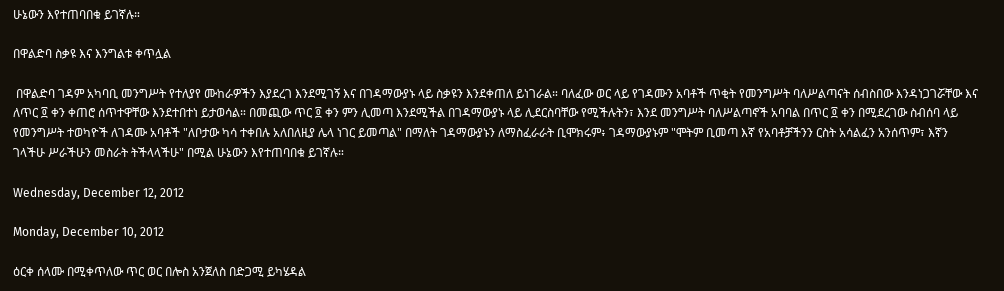ሁኔውን እየተጠባበቁ ይገኛሉ።

በዋልድባ ስቃዩ እና እንግልቱ ቀጥሏል

 በዋልድባ ገዳም አካባቢ መንግሥት የተለያየ ሙከራዎችን እያደረገ እንደሚገኝ እና በገዳማውያኑ ላይ ስቃዩን እንደቀጠለ ይነገራል። ባለፈው ወር ላይ የገዳሙን አባቶች ጥቂት የመንግሥት ባለሥልጣናት ሰብስበው እንዳነጋገሯቸው እና ለጥር ፬ ቀን ቀጠሮ ሰጥተዋቸው እንደተበተነ ይታወሳል። በመጪው ጥር ፬ ቀን ምን ሊመጣ እንደሚችል በገዳማውያኑ ላይ ሊደርስባቸው የሚችሉትን፣ እንደ መንግሥት ባለሥልጣኖች አባባል በጥር ፬ ቀን በሚደረገው ስብሰባ ላይ የመንግሥት ተወካዮች ለገዳሙ አባቶች "ለቦታው ካሳ ተቀበሉ አለበለዚያ ሌላ ነገር ይመጣል" በማለት ገዳማውያኑን ለማስፈራራት ቢሞክሩም፥ ገዳማውያኑም "ሞትም ቢመጣ እኛ የአባቶቻችንን ርስት አሳልፈን አንሰጥም፣ እኛን ገላችሁ ሥራችሁን መስራት ትችላላችሁ" በሚል ሁኔውን እየተጠባበቁ ይገኛሉ።

Wednesday, December 12, 2012

Monday, December 10, 2012

ዕርቀ ሰላሙ በሚቀጥለው ጥር ወር በሎስ አንጀለስ በድጋሚ ይካሄዳል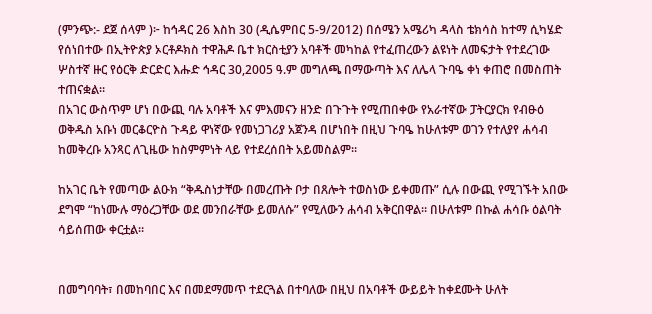(ምንጭ:- ደጀ ሰላም )፦ ከኅዳር 26 እስከ 30 (ዲሴምበር 5-9/2012) በሰሜን አሜሪካ ዳላስ ቴክሳስ ከተማ ሲካሄድ የሰነበተው በኢትዮጵያ ኦርቶዶክስ ተዋሕዶ ቤተ ክርስቲያን አባቶች መካከል የተፈጠረውን ልዩነት ለመፍታት የተደረገው ሦስተኛ ዙር የዕርቅ ድርድር እሑድ ኅዳር 30,2005 ዓ.ም መግለጫ በማውጣት እና ለሌላ ጉባዔ ቀነ ቀጠሮ በመስጠት ተጠናቋል።
በአገር ውስጥም ሆነ በውጪ ባሉ አባቶች እና ምእመናን ዘንድ በጉጉት የሚጠበቀው የአራተኛው ፓትርያርክ የብፁዕ ወቅዱስ አቡነ መርቆርዮስ ጉዳይ ዋነኛው የመነጋገሪያ አጀንዳ በሆነበት በዚህ ጉባዔ ከሁለቱም ወገን የተለያየ ሐሳብ ከመቅረቡ አንጻር ለጊዜው ከስምምነት ላይ የተደረሰበት አይመስልም።

ከአገር ቤት የመጣው ልዑክ “ቅዱስነታቸው በመረጡት ቦታ በጸሎት ተወስነው ይቀመጡ” ሲሉ በውጪ የሚገኙት አበው ደግሞ “ከነሙሉ ማዕረጋቸው ወደ መንበራቸው ይመለሱ” የሚለውን ሐሳብ አቅርበዋል። በሁለቱም በኩል ሐሳቡ ዕልባት ሳይሰጠው ቀርቷል።


በመግባባት፣ በመከባበር እና በመደማመጥ ተደርጓል በተባለው በዚህ በአባቶች ውይይት ከቀደሙት ሁለት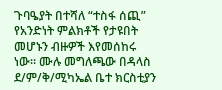ጉባዔያት በተሻለ “ተስፋ ሰጪ” የአንድነት ምልክቶች የታዩበት መሆኑን ብዙዎች እየመሰከሩ ነው። ሙሉ መግለጫው በዳላስ ደ/ም/ቅ/ሚካኤል ቤተ ክርስቲያን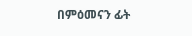በምዕመናን ፊት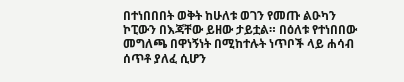በተነበበበት ወቅት ከሁለቱ ወገን የመጡ ልዑካን ኮፒውን በእጃቸው ይዘው ታይቷል። በዕለቱ የተነበበው መግለጫ በዋነኝነት በሚከተሉት ነጥቦች ላይ ሐሳብ ሰጥቶ ያለፈ ሲሆን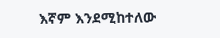እኛም እንደሚከተለው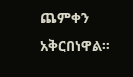ጨምቀን አቅርበነዋል።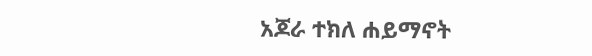አጆራ ተክለ ሐይማኖት